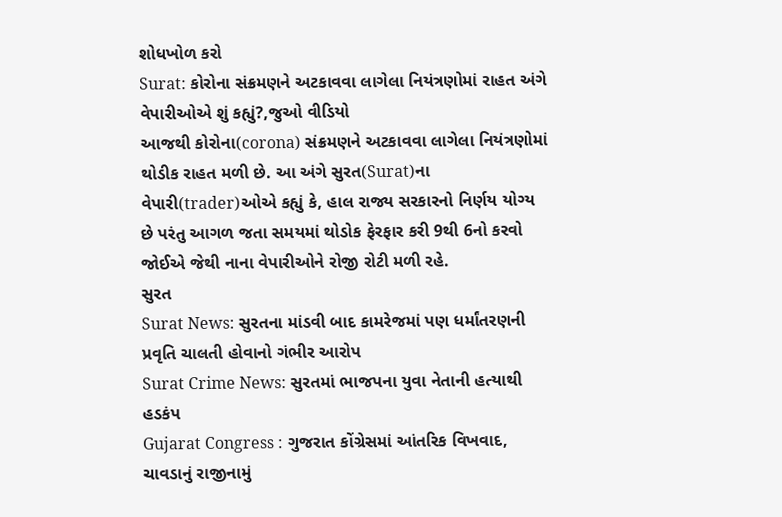શોધખોળ કરો
Surat: કોરોના સંક્રમણને અટકાવવા લાગેલા નિયંત્રણોમાં રાહત અંગે વેપારીઓએ શું કહ્યું?,જુઓ વીડિયો
આજથી કોરોના(corona) સંક્રમણને અટકાવવા લાગેલા નિયંત્રણોમાં થોડીક રાહત મળી છે. આ અંગે સુરત(Surat)ના વેપારી(trader)ઓએ કહ્યું કે, હાલ રાજ્ય સરકારનો નિર્ણય યોગ્ય છે પરંતુ આગળ જતા સમયમાં થોડોક ફેરફાર કરી 9થી 6નો કરવો જોઈએ જેથી નાના વેપારીઓને રોજી રોટી મળી રહે.
સુરત
Surat News: સુરતના માંડવી બાદ કામરેજમાં પણ ધર્માંતરણની પ્રવૃતિ ચાલતી હોવાનો ગંભીર આરોપ
Surat Crime News: સુરતમાં ભાજપના યુવા નેતાની હત્યાથી હડકંપ
Gujarat Congress : ગુજરાત કોંગ્રેસમાં આંતરિક વિખવાદ, ચાવડાનું રાજીનામું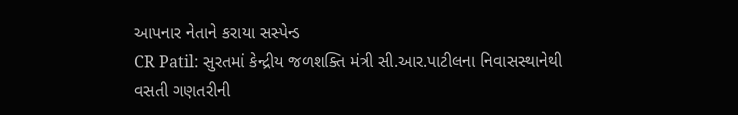આપનાર નેતાને કરાયા સસ્પેન્ડ
CR Patil: સુરતમાં કેન્દ્રીય જળશક્તિ મંત્રી સી.આર.પાટીલના નિવાસસ્થાનેથી વસતી ગણતરીની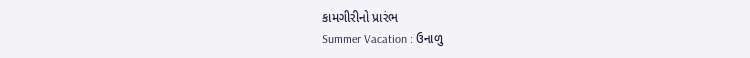કામગીરીનો પ્રારંભ
Summer Vacation : ઉનાળુ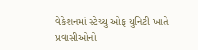વેકેશનમાં સ્ટેચ્યુ ઓફ યુનિટી ખાતે પ્રવાસીઓનો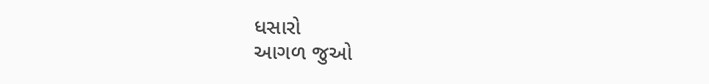ધસારો
આગળ જુઓ